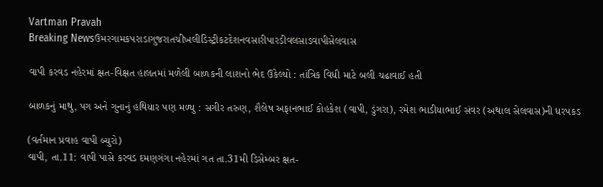Vartman Pravah
Breaking Newsઉમરગામકપરાડાગુજરાતચીખલીડિસ્ટ્રીકટદેશનવસારીપારડીવલસાડવાપીસેલવાસ

વાપી કરવડ નહેરમાં ક્ષત-વિક્ષત હાલતમાં મળેલી બાળકની લાશનો ભેદ ઉકેલ્‍યો : તાંત્રિક વિધી માટે બલી ચઢાવાઈ હતી

બાળકનું માથુ, પગ અને ગુનાનું હથિયાર પણ મળ્‍યુ : સગીર તરુણ, શૈલેષ અફાનભાઈ કોહકેશ (વાપી, ડુંગરા), રમેશ ભાડીયાભાઈ સંવર (અથાલ સેલવાસ)ની ધરપકડ

(વર્તમાન પ્રવાહ વાપી બ્‍યુરો)
વાપી, તા.11: વાપી પાસે કરવડ દમણગંગા નહેરમાં ગત તા.31મી ડિસેમ્‍બર ક્ષત-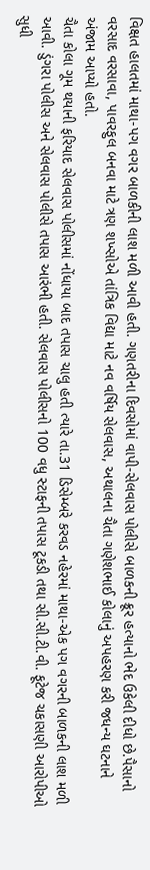વિક્ષત હાલતમાં માથા-પગ વગર બાળકીની લાશ મળી આવી હતી. ગણતરીના દિવસોમાં વાપી-સેલવાસ પોલીસે બાળકની ક્રૂર હત્‍યાનો ભેદ ઉકેલી દીધો છે.પૈસાનો વરસાદ વરસાવા, પાવરફુલ બનવા માટે ત્રણ શખ્‍સોએ તાંત્રિક વિદ્યા માટે નવ વર્ષિય સેલવાસ, અથાલના ચૈતા ગણેશભાઈ કોલાનું અપહરણ કરી જધન્‍ય ઘટનાને અંજામ આપ્‍યો હતો.
ચૈતા કોલા ગૂમ થયાની ફરિયાદ સેલવાસ પોલીસમાં નોંધાયા બાદ તપાસ ચાલુ હતી ત્‍યારે તા.31 ડિસેમ્‍બરે કરવડ નહેરમાં માથા-એક પગ વગરની બાળકની લાશ મળી આવી. ડુંગરા પોલીસ અને સેલવાસ પોલીસે તપાસ આરંભી હતી. સેલવાસ પોલીસનો 100 વધુ સ્‍ટાફની તપાસ ટૂકડી તથા સી.સી.ટી.વી. ફૂટેજ ચકાસણી આરોપીઓ સુધી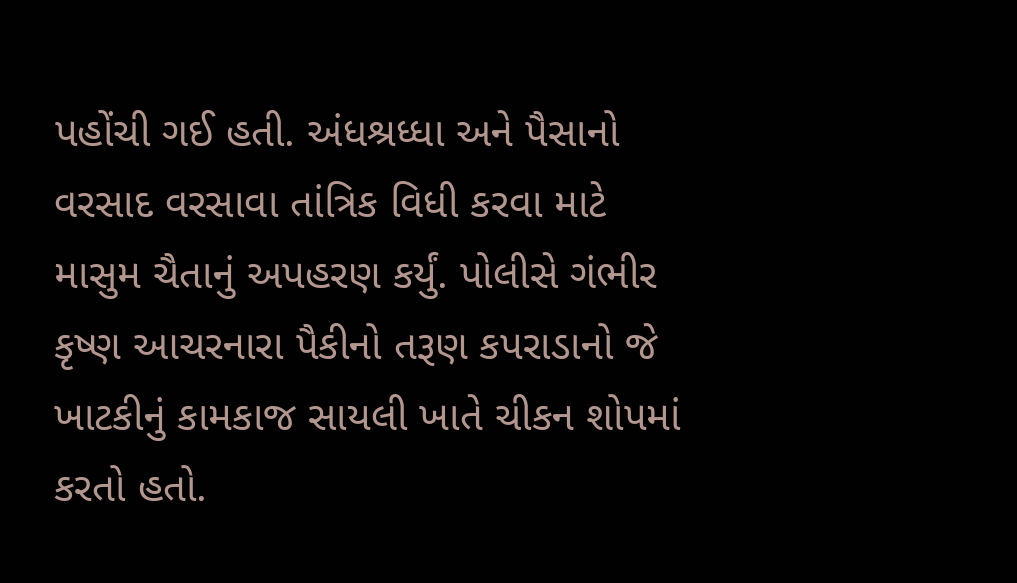પહોંચી ગઈ હતી. અંધશ્રધ્‍ધા અને પૈસાનો વરસાદ વરસાવા તાંત્રિક વિધી કરવા માટે માસુમ ચૈતાનું અપહરણ કર્યું. પોલીસે ગંભીર કૃષ્‍ણ આચરનારા પૈકીનો તરૂણ કપરાડાનો જે ખાટકીનું કામકાજ સાયલી ખાતે ચીકન શોપમાં કરતો હતો.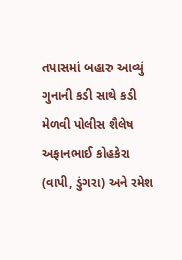તપાસમાં બહારુ આવ્‍યું ગુનાની કડી સાથે કડી મેળવી પોલીસ શૈલેષ અફાનભાઈ કોહકેરા (વાપી, ડુંગરા) અને રમેશ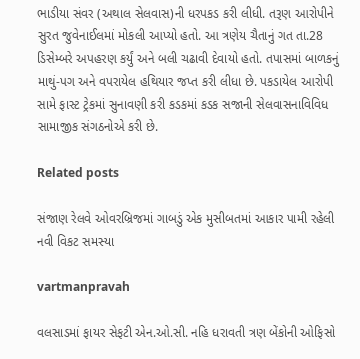ભાડીયા સંવર (અથાલ સેલવાસ)ની ધરપકડ કરી લીધી. તરૂણ આરોપીને સુરત જુવેનાઈલમાં મોકલી આપ્‍યો હતો. આ ત્રણેય ચૈતાનું ગત તા.28 ડિસેમ્‍બરે અપહરણ કર્યું અને બલી ચઢાવી દેવાયો હતો. તપાસમાં બાળકનું માથું-પગ અને વપરાયેલ હથિયાર જપ્ત કરી લીધા છે. પકડાયેલ આરોપી સામે ફાસ્‍ટ ટ્રેકમાં સુનાવણી કરી કડકમાં કડક સજાની સેલવાસનાવિવિધ સામાજીક સંગઠનોએ કરી છે.

Related posts

સંજાણ રેલવે ઓવરબ્રિજમાં ગાબડું એક મુસીબતમાં આકાર પામી રહેલી નવી વિકટ સમસ્‍યા

vartmanpravah

વલસાડમાં ફાયર સેફટી એન.ઓ.સી. નહિ ધરાવતી ત્રણ બેંકોની ઓફિસો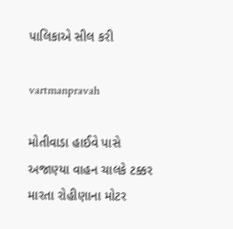પાલિકાએ સીલ કરી

vartmanpravah

મોતીવાડા હાઈવે પાસે અજાણ્‍યા વાહન ચાલકે ટક્કર મારતા રોહીણાના મોટર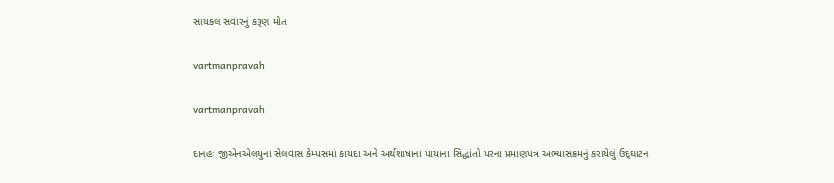સાયકલ સવારનું કરૂણ મોત

vartmanpravah

vartmanpravah

દાનહઃ જીએનએલયુના સેલવાસ કેમ્‍પસમાં કાયદા અને અર્થશાષાના પાયાના સિદ્ધાંતો પરના પ્રમાણપત્ર અભ્‍યાસક્રમનું કરાયેલું ઉદ્‌ઘાટન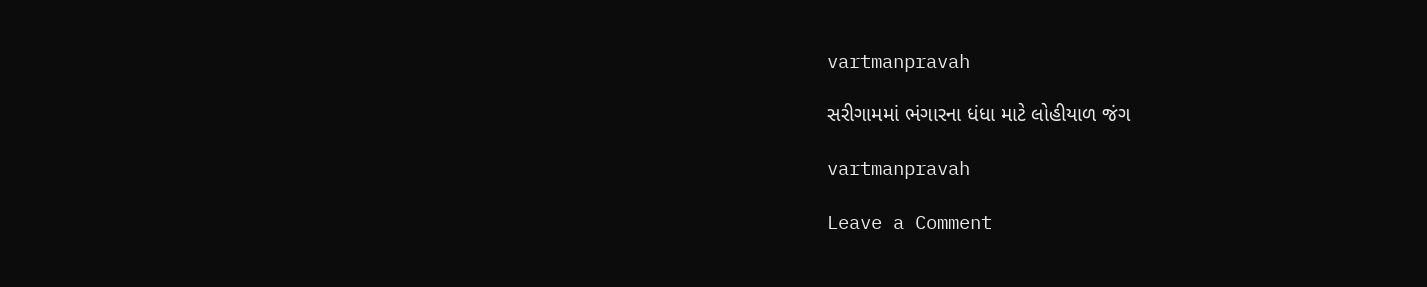vartmanpravah

સરીગામમાં ભંગારના ધંધા માટે લોહીયાળ જંગ

vartmanpravah

Leave a Comment